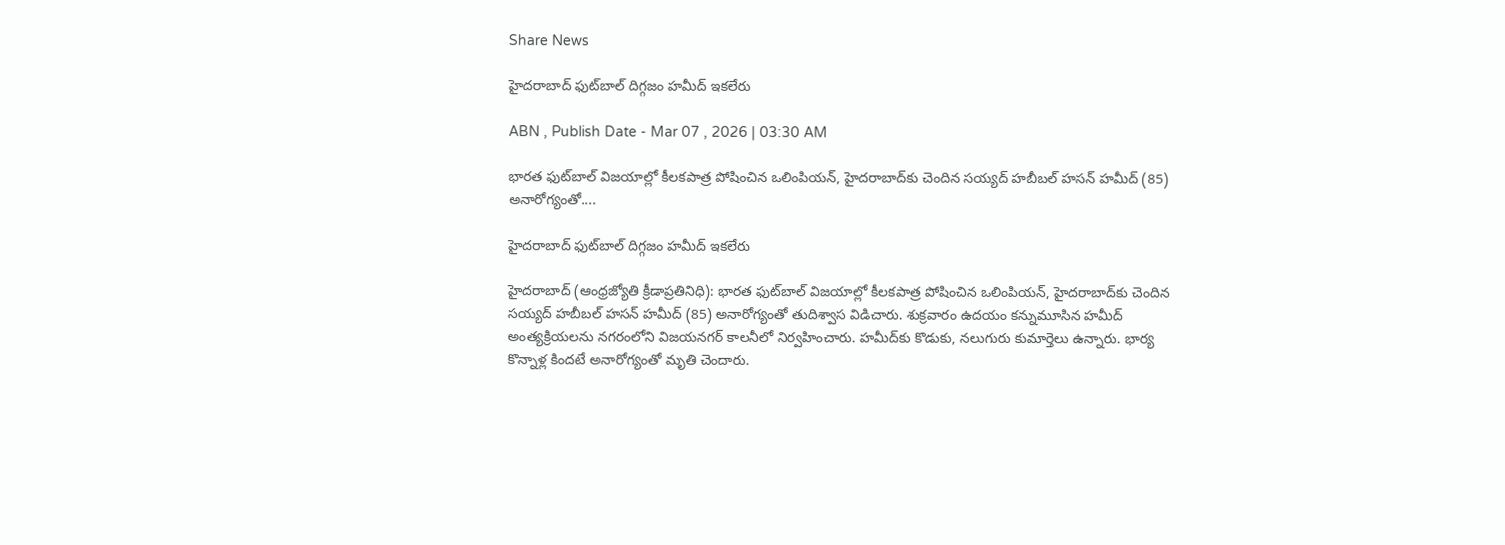Share News

హైదరాబాద్‌ ఫుట్‌బాల్‌ దిగ్గజం హమీద్‌ ఇకలేరు

ABN , Publish Date - Mar 07 , 2026 | 03:30 AM

భారత ఫుట్‌బాల్‌ విజయాల్లో కీలకపాత్ర పోషించిన ఒలింపియన్‌, హైదరాబాద్‌కు చెందిన సయ్యద్‌ హబీబల్‌ హసన్‌ హమీద్‌ (85) అనారోగ్యంతో....

హైదరాబాద్‌ ఫుట్‌బాల్‌ దిగ్గజం హమీద్‌ ఇకలేరు

హైదరాబాద్‌ (ఆంధ్రజ్యోతి క్రీడాప్రతినిధి): భారత ఫుట్‌బాల్‌ విజయాల్లో కీలకపాత్ర పోషించిన ఒలింపియన్‌, హైదరాబాద్‌కు చెందిన సయ్యద్‌ హబీబల్‌ హసన్‌ హమీద్‌ (85) అనారోగ్యంతో తుదిశ్వాస విడిచారు. శుక్రవారం ఉదయం కన్నుమూసిన హమీద్‌ అంత్యక్రియలను నగరంలోని విజయనగర్‌ కాలనీలో నిర్వహించారు. హమీద్‌కు కొడుకు, నలుగురు కుమార్తెలు ఉన్నారు. భార్య కొన్నాళ్ల కిందటే అనారోగ్యంతో మృతి చెందారు.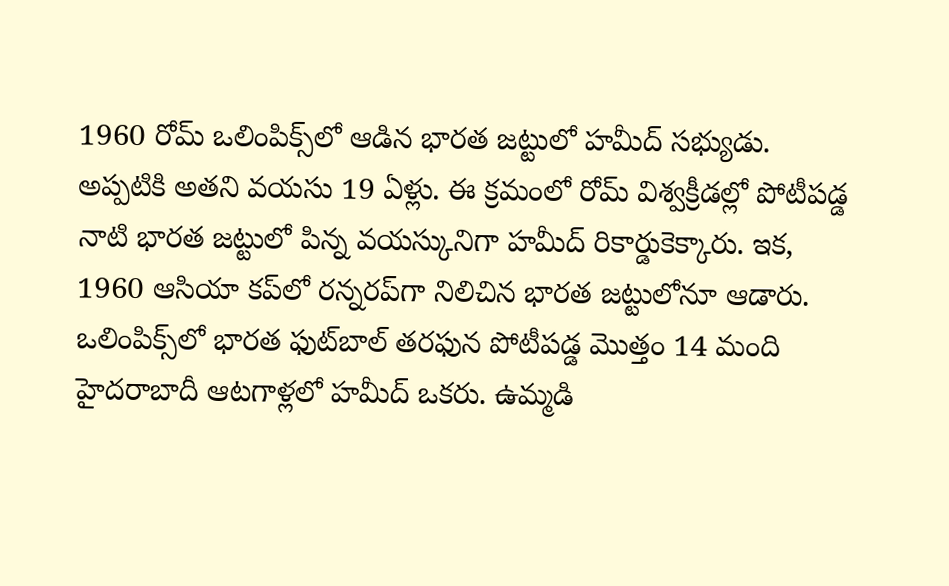1960 రోమ్‌ ఒలింపిక్స్‌లో ఆడిన భారత జట్టులో హమీద్‌ సభ్యుడు. అప్పటికి అతని వయసు 19 ఏళ్లు. ఈ క్రమంలో రోమ్‌ విశ్వక్రీడల్లో పోటీపడ్డ నాటి భారత జట్టులో పిన్న వయస్కునిగా హమీద్‌ రికార్డుకెక్కారు. ఇక, 1960 ఆసియా కప్‌లో రన్నరప్‌గా నిలిచిన భారత జట్టులోనూ ఆడారు. ఒలింపిక్స్‌లో భారత ఫుట్‌బాల్‌ తరఫున పోటీపడ్డ మొత్తం 14 మంది హైదరాబాదీ ఆటగాళ్లలో హమీద్‌ ఒకరు. ఉమ్మడి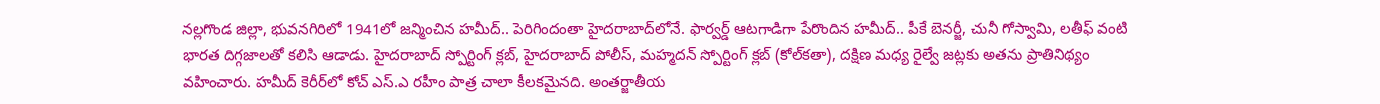నల్లగొండ జిల్లా, భువనగిరిలో 1941లో జన్మించిన హమీద్‌.. పెరిగిందంతా హైదరాబాద్‌లోనే. ఫార్వర్డ్‌ ఆటగాడిగా పేరొందిన హమీద్‌.. పీకే బెనర్జీ, చునీ గోస్వామి, లతీఫ్‌ వంటి భారత దిగ్గజాలతో కలిసి ఆడాడు. హైదరాబాద్‌ స్పోర్టింగ్‌ క్లబ్‌, హైదరాబాద్‌ పోలీస్‌, మహ్మదన్‌ స్పోర్టింగ్‌ క్లబ్‌ (కోల్‌కతా), దక్షిణ మధ్య రైల్వే జట్లకు అతను ప్రాతినిథ్యం వహించారు. హమీద్‌ కెరీర్‌లో కోచ్‌ ఎస్‌.ఎ రహీం పాత్ర చాలా కీలకమైనది. అంతర్జాతీయ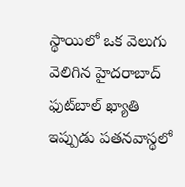స్థాయిలో ఒక వెలుగు వెలిగిన హైదరాబాద్‌ ఫుట్‌బాల్‌ ఖ్యాతి ఇప్పుడు పతనవాస్థలో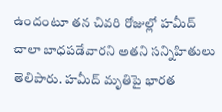ఉందంటూ తన చివరి రోజుల్లో హమీద్‌ చాలా బాధపడేవారని అతని సన్నిహితులు తెలిపారు. హమీద్‌ మృతిపై భారత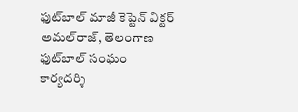ఫుట్‌బాల్‌ మాజీ కెప్టెన్‌ విక్టర్‌ అమల్‌రాజ్‌, తెలంగాణ ఫుట్‌బాల్‌ సంఘం కార్యదర్శి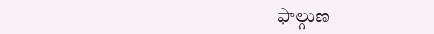ఫాల్గుణ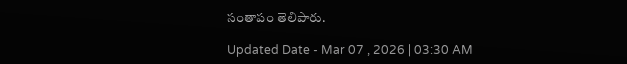సంతాపం తెలిపారు.

Updated Date - Mar 07 , 2026 | 03:30 AM